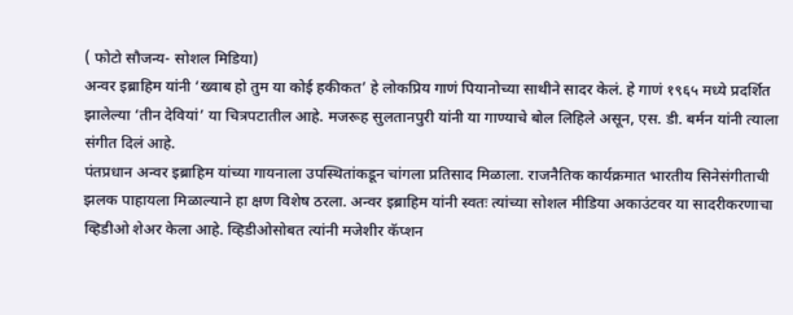( फोटो सौजन्य- सोशल मिडिया)
अन्वर इब्राहिम यांनी ‘ख्वाब हो तुम या कोई हकीकत’ हे लोकप्रिय गाणं पियानोच्या साथीने सादर केलं. हे गाणं १९६५ मध्ये प्रदर्शित झालेल्या ‘तीन देवियां’ या चित्रपटातील आहे. मजरूह सुलतानपुरी यांनी या गाण्याचे बोल लिहिले असून, एस. डी. बर्मन यांनी त्याला संगीत दिलं आहे.
पंतप्रधान अन्वर इब्राहिम यांच्या गायनाला उपस्थितांकडून चांगला प्रतिसाद मिळाला. राजनैतिक कार्यक्रमात भारतीय सिनेसंगीताची झलक पाहायला मिळाल्याने हा क्षण विशेष ठरला. अन्वर इब्राहिम यांनी स्वतः त्यांच्या सोशल मीडिया अकाउंटवर या सादरीकरणाचा व्हिडीओ शेअर केला आहे. व्हिडीओसोबत त्यांनी मजेशीर कॅप्शन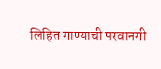लिहित गाण्याची परवानगी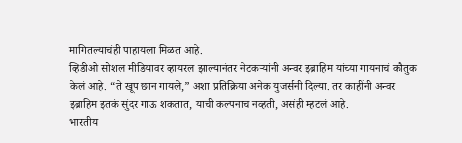मागितल्याचंही पाहायला मिळत आहे.
व्हिडीओ सोशल मीडियावर व्हायरल झाल्यानंतर नेटकऱ्यांनी अन्वर इब्राहिम यांच्या गायनाचं कौतुक केलं आहे. “ते खूप छान गायले,” अशा प्रतिक्रिया अनेक युजर्सनी दिल्या. तर काहींनी अन्वर इब्राहिम इतकं सुंदर गाऊ शकतात, याची कल्पनाच नव्हती, असंही म्हटलं आहे.
भारतीय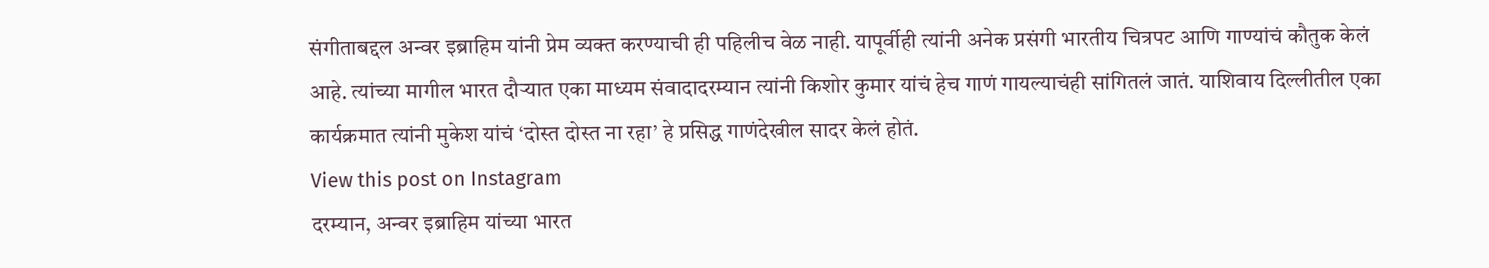संगीताबद्दल अन्वर इब्राहिम यांनी प्रेम व्यक्त करण्याची ही पहिलीच वेळ नाही. यापूर्वीही त्यांनी अनेक प्रसंगी भारतीय चित्रपट आणि गाण्यांचं कौतुक केलं आहे. त्यांच्या मागील भारत दौऱ्यात एका माध्यम संवादादरम्यान त्यांनी किशोर कुमार यांचं हेच गाणं गायल्याचंही सांगितलं जातं. याशिवाय दिल्लीतील एका कार्यक्रमात त्यांनी मुकेश यांचं ‘दोस्त दोस्त ना रहा’ हे प्रसिद्ध गाणंदेखील सादर केलं होतं.
View this post on Instagram
दरम्यान, अन्वर इब्राहिम यांच्या भारत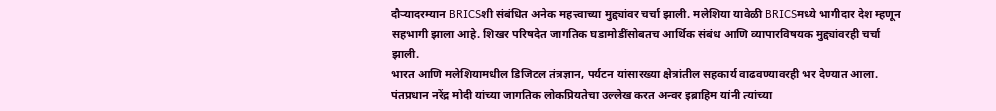दौऱ्यादरम्यान BRICSशी संबंधित अनेक महत्त्वाच्या मुद्द्यांवर चर्चा झाली. मलेशिया यावेळी BRICSमध्ये भागीदार देश म्हणून सहभागी झाला आहे. शिखर परिषदेत जागतिक घडामोडींसोबतच आर्थिक संबंध आणि व्यापारविषयक मुद्द्यांवरही चर्चा झाली.
भारत आणि मलेशियामधील डिजिटल तंत्रज्ञान, पर्यटन यांसारख्या क्षेत्रांतील सहकार्य वाढवण्यावरही भर देण्यात आला. पंतप्रधान नरेंद्र मोदी यांच्या जागतिक लोकप्रियतेचा उल्लेख करत अन्वर इब्राहिम यांनी त्यांच्या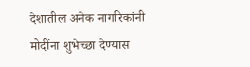देशातील अनेक नागरिकांनी मोदींना शुभेच्छा देण्यास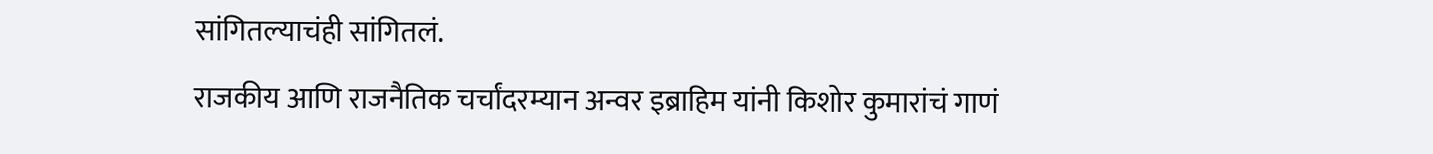सांगितल्याचंही सांगितलं.
राजकीय आणि राजनैतिक चर्चांदरम्यान अन्वर इब्राहिम यांनी किशोर कुमारांचं गाणं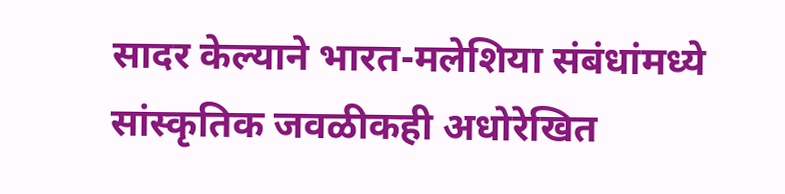सादर केल्याने भारत-मलेशिया संबंधांमध्ये सांस्कृतिक जवळीकही अधोरेखित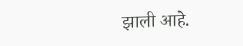झाली आहे.